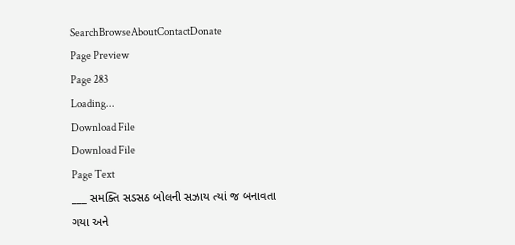SearchBrowseAboutContactDonate
Page Preview
Page 283
Loading...
Download File
Download File
Page Text
___ સમક્તિ સડસઠ બોલની સઝાય ત્યાં જ બનાવતા ગયા અને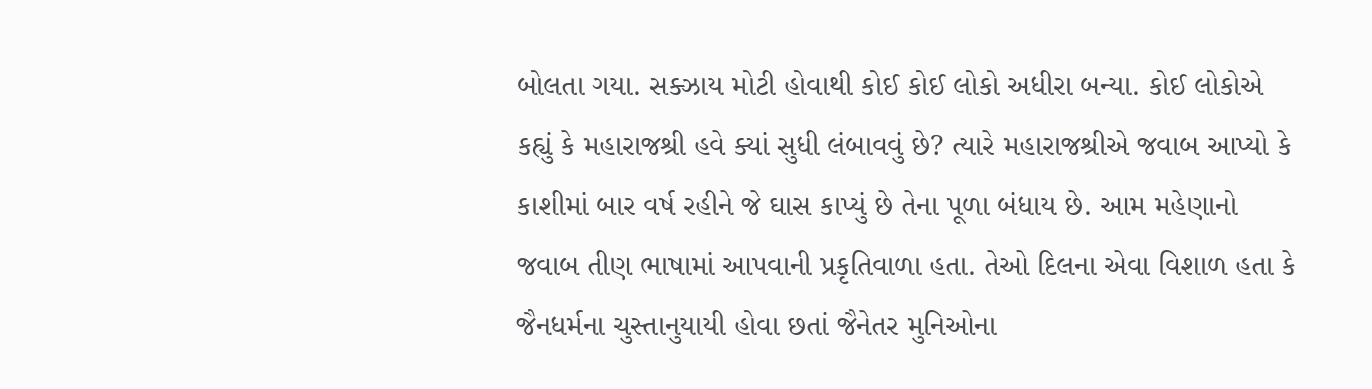બોલતા ગયા. સક્ઝાય મોટી હોવાથી કોઈ કોઈ લોકો અધીરા બન્યા. કોઈ લોકોએ કહ્યું કે મહારાજશ્રી હવે ક્યાં સુધી લંબાવવું છે? ત્યારે મહારાજશ્રીએ જવાબ આપ્યો કે કાશીમાં બાર વર્ષ રહીને જે ઘાસ કાપ્યું છે તેના પૂળા બંધાય છે. આમ મહેણાનો જવાબ તીણ ભાષામાં આપવાની પ્રકૃતિવાળા હતા. તેઓ દિલના એવા વિશાળ હતા કે જૈનધર્મના ચુસ્તાનુયાયી હોવા છતાં જૈનેતર મુનિઓના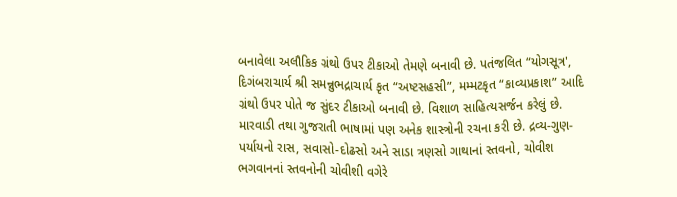બનાવેલા અલૌકિક ગ્રંથો ઉપર ટીકાઓ તેમણે બનાવી છે. પતંજલિત “યોગસૂત્ર', દિગંબરાચાર્ય શ્રી સમન્નુભદ્રાચાર્ય કૃત “અષ્ટસહસી”, મમ્મટકૃત “કાવ્યપ્રકાશ” આદિ ગ્રંથો ઉપર પોતે જ સુંદર ટીકાઓ બનાવી છે. વિશાળ સાહિત્યસર્જન કરેલું છે. મારવાડી તથા ગુજરાતી ભાષામાં પણ અનેક શાસ્ત્રોની રચના કરી છે. દ્રવ્ય-ગુણ-પર્યાયનો રાસ, સવાસો-દોઢસો અને સાડા ત્રણસો ગાથાનાં સ્તવનો, ચોવીશ ભગવાનનાં સ્તવનોની ચોવીશી વગેરે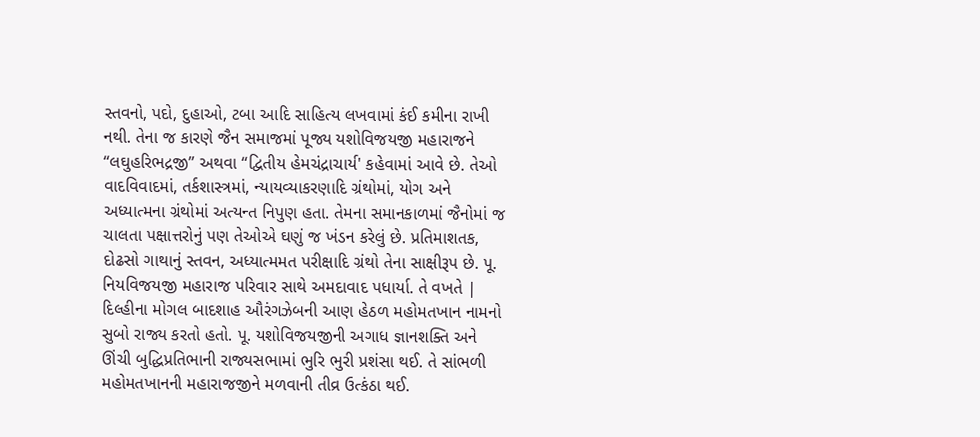સ્તવનો, પદો, દુહાઓ, ટબા આદિ સાહિત્ય લખવામાં કંઈ કમીના રાખી નથી. તેના જ કારણે જૈન સમાજમાં પૂજ્ય યશોવિજયજી મહારાજને “લઘુહરિભદ્રજી” અથવા “દ્વિતીય હેમચંદ્રાચાર્ય' કહેવામાં આવે છે. તેઓ વાદવિવાદમાં, તર્કશાસ્ત્રમાં, ન્યાયવ્યાકરણાદિ ગ્રંથોમાં, યોગ અને અધ્યાત્મના ગ્રંથોમાં અત્યન્ત નિપુણ હતા. તેમના સમાનકાળમાં જૈનોમાં જ ચાલતા પક્ષાત્તરોનું પણ તેઓએ ઘણું જ ખંડન કરેલું છે. પ્રતિમાશતક, દોઢસો ગાથાનું સ્તવન, અધ્યાત્મમત પરીક્ષાદિ ગ્રંથો તેના સાક્ષીરૂપ છે. પૂ. નિયવિજયજી મહારાજ પરિવાર સાથે અમદાવાદ પધાર્યા. તે વખતે | દિલ્હીના મોગલ બાદશાહ ઔરંગઝેબની આણ હેઠળ મહોમતખાન નામનો સુબો રાજ્ય કરતો હતો. પૂ. યશોવિજયજીની અગાધ જ્ઞાનશક્તિ અને ઊંચી બુદ્ધિપ્રતિભાની રાજ્યસભામાં ભુરિ ભુરી પ્રશંસા થઈ. તે સાંભળી મહોમતખાનની મહારાજજીને મળવાની તીવ્ર ઉત્કંઠા થઈ.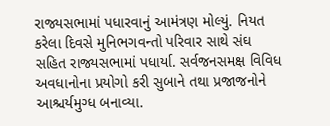રાજ્યસભામાં પધારવાનું આમંત્રણ મોલ્યું. નિયત કરેલા દિવસે મુનિભગવન્તો પરિવાર સાથે સંઘ સહિત રાજ્યસભામાં પધાર્યા. સર્વજનસમક્ષ વિવિધ અવધાનોના પ્રયોગો કરી સુબાને તથા પ્રજાજનોને આશ્ચર્યમુગ્ધ બનાવ્યા.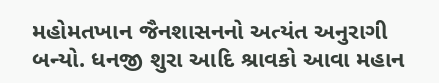મહોમતખાન જૈનશાસનનો અત્યંત અનુરાગી બન્યો. ધનજી શુરા આદિ શ્રાવકો આવા મહાન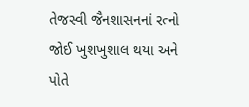તેજસ્વી જૈનશાસનનાં રત્નો જોઈ ખુશખુશાલ થયા અને પોતે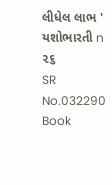લીધેલ લાભ ' યશોભારતી n ૨૬
SR No.032290
Book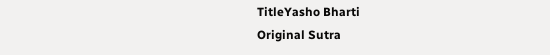TitleYasho Bharti
Original Sutra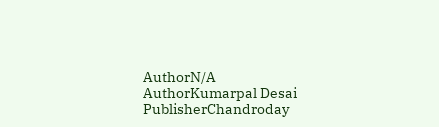AuthorN/A
AuthorKumarpal Desai
PublisherChandroday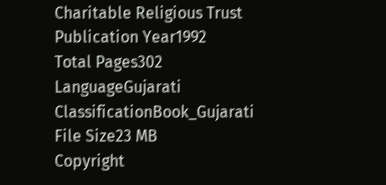Charitable Religious Trust
Publication Year1992
Total Pages302
LanguageGujarati
ClassificationBook_Gujarati
File Size23 MB
Copyright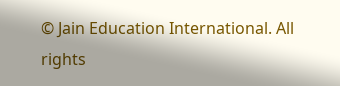© Jain Education International. All rights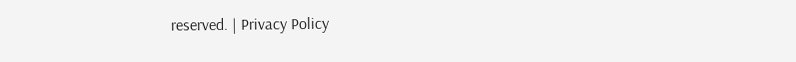reserved. | Privacy Policy